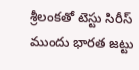శ్రీలంకతో టెస్టు సిరీస్ ముందు భారత జట్టు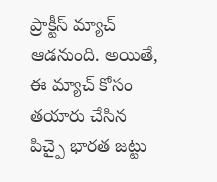ప్రాక్టీస్ మ్యాచ్ ఆడనుంది. అయితే, ఈ మ్యాచ్ కోసం తయారు చేసిన పిచ్పై భారత జట్టు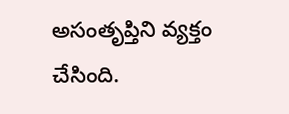అసంతృప్తిని వ్యక్తం చేసింది.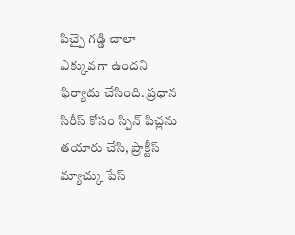పిచ్పై గడ్డి చాలా ఎక్కువగా ఉందని ఫిర్యాదు చేసింది. ప్రధాన సిరీస్ కోసం స్పిన్ పిచ్లను తయారు చేసి, ప్రాక్టీస్ మ్యాచ్కు పేస్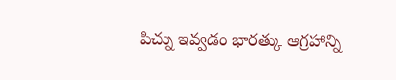పిచ్ను ఇవ్వడం భారత్కు ఆగ్రహాన్ని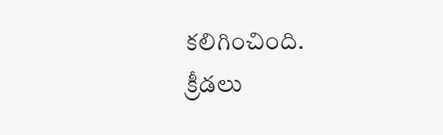కలిగించింది.
క్రీడలు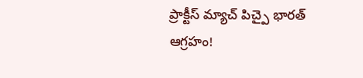ప్రాక్టీస్ మ్యాచ్ పిచ్పై భారత్ ఆగ్రహం!